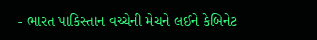- ભારત પાકિસ્તાન વચ્ચેની મેચને લઈને કેબિનેટ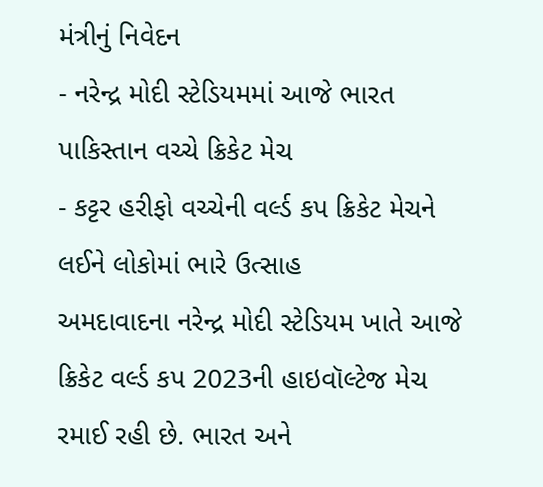મંત્રીનું નિવેદન
- નરેન્દ્ર મોદી સ્ટેડિયમમાં આજે ભારત પાકિસ્તાન વચ્ચે ક્રિકેટ મેચ
- કટ્ટર હરીફો વચ્ચેની વર્લ્ડ કપ ક્રિકેટ મેચને લઈને લોકોમાં ભારે ઉત્સાહ
અમદાવાદના નરેન્દ્ર મોદી સ્ટેડિયમ ખાતે આજે ક્રિકેટ વર્લ્ડ કપ 2023ની હાઇવૉલ્ટેજ મેચ રમાઈ રહી છે. ભારત અને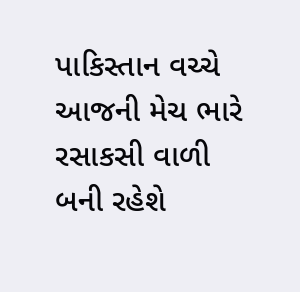પાકિસ્તાન વચ્ચે આજની મેચ ભારે રસાકસી વાળી બની રહેશે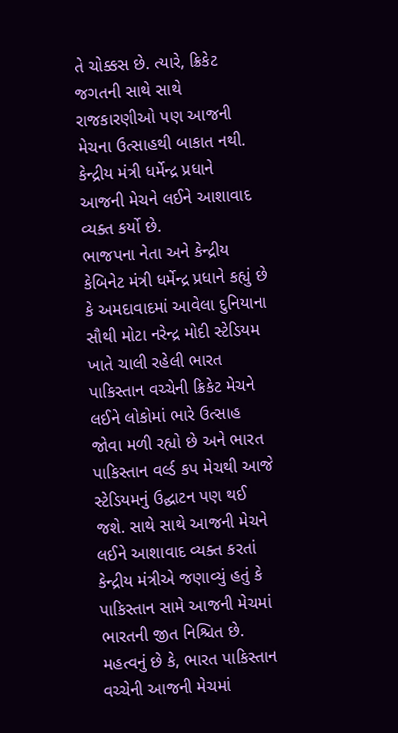તે ચોક્કસ છે. ત્યારે, ક્રિકેટ જગતની સાથે સાથે રાજકારણીઓ પણ આજની મેચના ઉત્સાહથી બાકાત નથી. કેન્દ્રીય મંત્રી ધર્મેન્દ્ર પ્રધાને આજની મેચને લઈને આશાવાદ વ્યક્ત કર્યો છે.
ભાજપના નેતા અને કેન્દ્રીય કેબિનેટ મંત્રી ધર્મેન્દ્ર પ્રધાને કહ્યું છે કે અમદાવાદમાં આવેલા દુનિયાના સૌથી મોટા નરેન્દ્ર મોદી સ્ટેડિયમ ખાતે ચાલી રહેલી ભારત પાકિસ્તાન વચ્ચેની ક્રિકેટ મેચને લઈને લોકોમાં ભારે ઉત્સાહ જોવા મળી રહ્યો છે અને ભારત પાકિસ્તાન વર્લ્ડ કપ મેચથી આજે સ્ટેડિયમનું ઉદ્ઘાટન પણ થઈ જશે. સાથે સાથે આજની મેચને લઈને આશાવાદ વ્યક્ત કરતાં કેન્દ્રીય મંત્રીએ જણાવ્યું હતું કે પાકિસ્તાન સામે આજની મેચમાં ભારતની જીત નિશ્ચિત છે.
મહત્વનું છે કે, ભારત પાકિસ્તાન વચ્ચેની આજની મેચમાં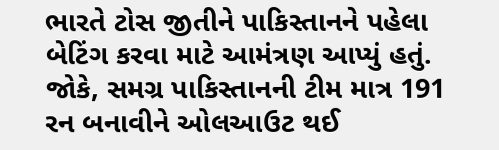ભારતે ટોસ જીતીને પાકિસ્તાનને પહેલા બેટિંગ કરવા માટે આમંત્રણ આપ્યું હતું. જોકે, સમગ્ર પાકિસ્તાનની ટીમ માત્ર 191 રન બનાવીને ઓલઆઉટ થઈ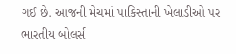ગઈ છે. આજની મેચમાં પાકિસ્તાની ખેલાડીઓ પર ભારતીય બોલર્સ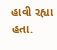હાવી રહ્યા હતા.